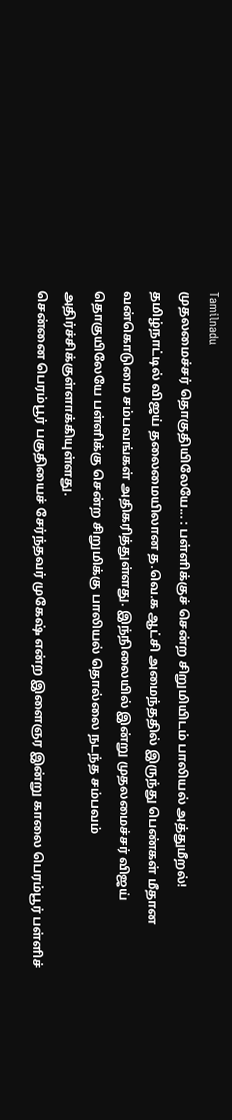Tamilnadu
முதலமைச்சர் தொகுதியிலேயே... : பள்ளிக்குச் சென்ற சிறுமியிடம் பாலியல் அத்துமீறல்!
தமிழ்நாட்டில் விஜய் தலைமையிலான த.வெ.க ஆட்சி அமைந்ததில் இருந்து பெண்கள் மீதான வன்கொடுமை சம்பவங்கள் அதிகரித்துள்ளது. இந்நிலையில் இன்று முதலமைச்சர் விஜய் தொகுயிலேயே பள்ளிக்கு சென்ற சிறுமிக்கு பாலியல் தொல்லை நடந்த சம்பவம் அதிர்ச்சிக்குள்ளாக்கியுள்ளது.
சென்னை பெரம்பூர் பகுதியைச் சேர்ந்தவர் முகேஷ் என்ற இளைஞர இன்று காலை பெரம்பூர் பள்ளிச்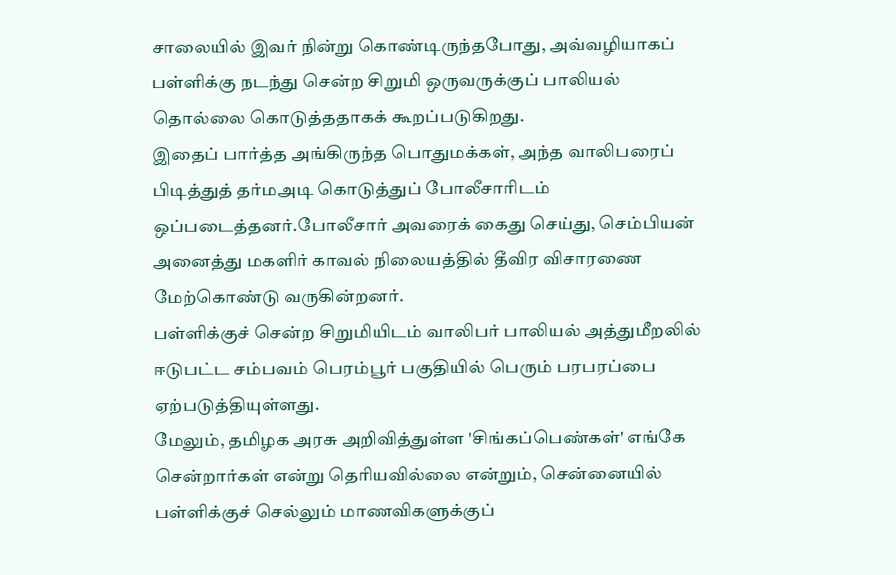சாலையில் இவர் நின்று கொண்டிருந்தபோது, அவ்வழியாகப் பள்ளிக்கு நடந்து சென்ற சிறுமி ஒருவருக்குப் பாலியல் தொல்லை கொடுத்ததாகக் கூறப்படுகிறது.
இதைப் பார்த்த அங்கிருந்த பொதுமக்கள், அந்த வாலிபரைப் பிடித்துத் தர்மஅடி கொடுத்துப் போலீசாரிடம் ஒப்படைத்தனர்.போலீசார் அவரைக் கைது செய்து, செம்பியன் அனைத்து மகளிர் காவல் நிலையத்தில் தீவிர விசாரணை மேற்கொண்டு வருகின்றனர்.
பள்ளிக்குச் சென்ற சிறுமியிடம் வாலிபர் பாலியல் அத்துமீறலில் ஈடுபட்ட சம்பவம் பெரம்பூர் பகுதியில் பெரும் பரபரப்பை ஏற்படுத்தியுள்ளது.
மேலும், தமிழக அரசு அறிவித்துள்ள 'சிங்கப்பெண்கள்' எங்கே சென்றார்கள் என்று தெரியவில்லை என்றும், சென்னையில் பள்ளிக்குச் செல்லும் மாணவிகளுக்குப்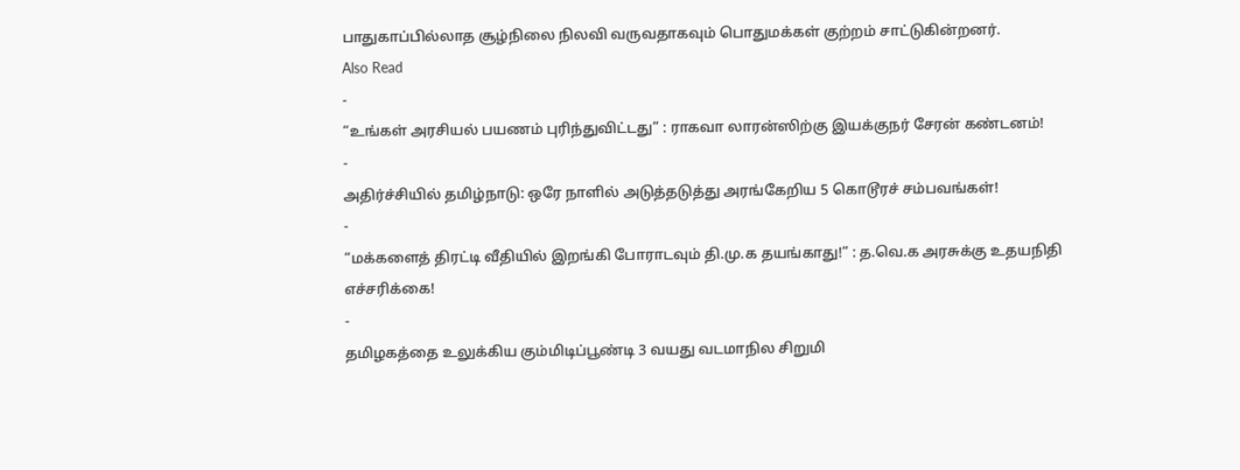பாதுகாப்பில்லாத சூழ்நிலை நிலவி வருவதாகவும் பொதுமக்கள் குற்றம் சாட்டுகின்றனர்.
Also Read
-
“உங்கள் அரசியல் பயணம் புரிந்துவிட்டது” : ராகவா லாரன்ஸிற்கு இயக்குநர் சேரன் கண்டனம்!
-
அதிர்ச்சியில் தமிழ்நாடு: ஒரே நாளில் அடுத்தடுத்து அரங்கேறிய 5 கொடூரச் சம்பவங்கள்!
-
“மக்களைத் திரட்டி வீதியில் இறங்கி போராடவும் தி.மு.க தயங்காது!” : த.வெ.க அரசுக்கு உதயநிதி எச்சரிக்கை!
-
தமிழகத்தை உலுக்கிய கும்மிடிப்பூண்டி 3 வயது வடமாநில சிறுமி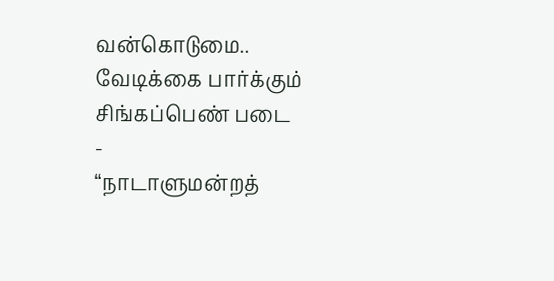வன்கொடுமை.. வேடிக்கை பார்க்கும் சிங்கப்பெண் படை
-
“நாடாளுமன்றத்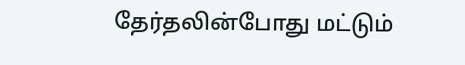தேர்தலின்போது மட்டும்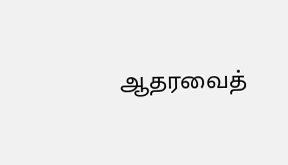ஆதரவைத்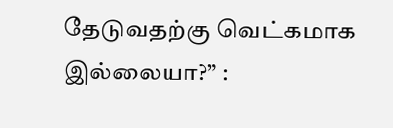தேடுவதற்கு வெட்கமாக இல்லையா?” :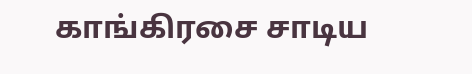காங்கிரசை சாடிய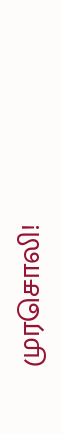முரசொலி!